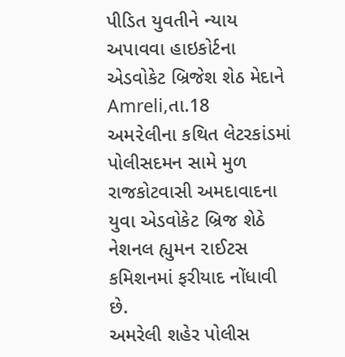પીડિત યુવતીને ન્યાય અપાવવા હાઇકોર્ટના એડવોકેટ બ્રિજેશ શેઠ મેદાને
Amreli,તા.18
અમ૨ેલીના કથિત લેટરકાંડમાં પોલીસદમન સામે મુળ રાજકોટવાસી અમદાવાદના યુવા એડવોકેટ બ્રિજ શેઠે નેશનલ હ્યુમન ૨ાઈટસ કમિશનમાં ફરીયાદ નોંધાવી છે.
અમરેલી શહેર પોલીસ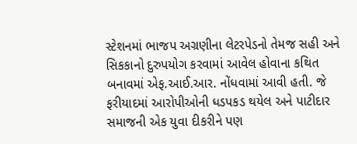સ્ટેશનમાં ભાજપ અગ્રણીના લેટરપેડનો તેમજ સહી અને સિકકાનો દુરુપયોગ કરવામાં આવેલ હોવાના કથિત બનાવમાં એફ.આઈ.આર. નોંધવામાં આવી હતી. જે ફરીયાદમાં આરોપીઓની ધડપકડ થયેલ અને પાટીદાર સમાજની એક યુવા દીકરીને પણ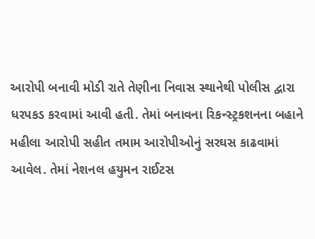આરોપી બનાવી મોડી રાતે તેણીના નિવાસ સ્થાનેથી પોલીસ દ્વારા ધરપકડ કરવામાં આવી હતી. તેમાં બનાવના રિકન્સ્ટ્રકશનના બહાને મહીલા આરોપી સહીત તમામ આરોપીઓનું સરઘસ કાઢવામાં આવેલ. તેમાં નેશનલ હયુમન રાઈટસ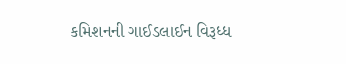કમિશનની ગાઈડલાઈન વિરૂધ્ધ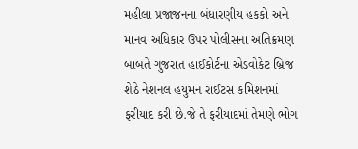મહીલા પ્રજાજનના બંધારણીય હકકો અને માનવ અધિકાર ઉપર પોલીસના અતિક્રમણ બાબતે ગુજરાત હાઈકોર્ટના એડવોકેટ બ્રિજ શેઠે નેશનલ હયુમન રાઈટસ કમિશનમાં ફરીયાદ કરી છે.જે તે ફરીયાદમાં તેમણે ભોગ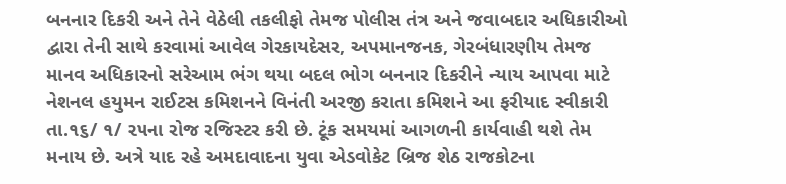બનનાર દિકરી અને તેને વેઠેલી તકલીફો તેમજ પોલીસ તંત્ર અને જવાબદાર અધિકારીઓ દ્વારા તેની સાથે કરવામાં આવેલ ગેરકાયદેસર, અપમાનજનક, ગેરબંધારણીય તેમજ માનવ અધિકારનો સરેઆમ ભંગ થયા બદલ ભોગ બનનાર દિકરીને ન્યાય આપવા માટે નેશનલ હયુમન રાઈટસ કમિશનને વિનંતી અરજી કરાતા કમિશને આ ફરીયાદ સ્વીકારી તા.૧૬/ ૧/ ૨૫ના રોજ રજિસ્ટર કરી છે. ટૂંક સમયમાં આગળની કાર્યવાહી થશે તેમ મનાય છે. અત્રે યાદ રહે અમદાવાદના યુવા એડવોકેટ બ્રિજ શેઠ રાજકોટના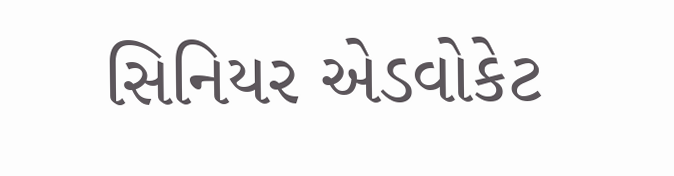સિનિયર એડવોકેટ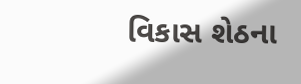વિકાસ શેઠના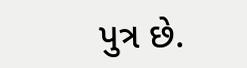પુત્ર છે.